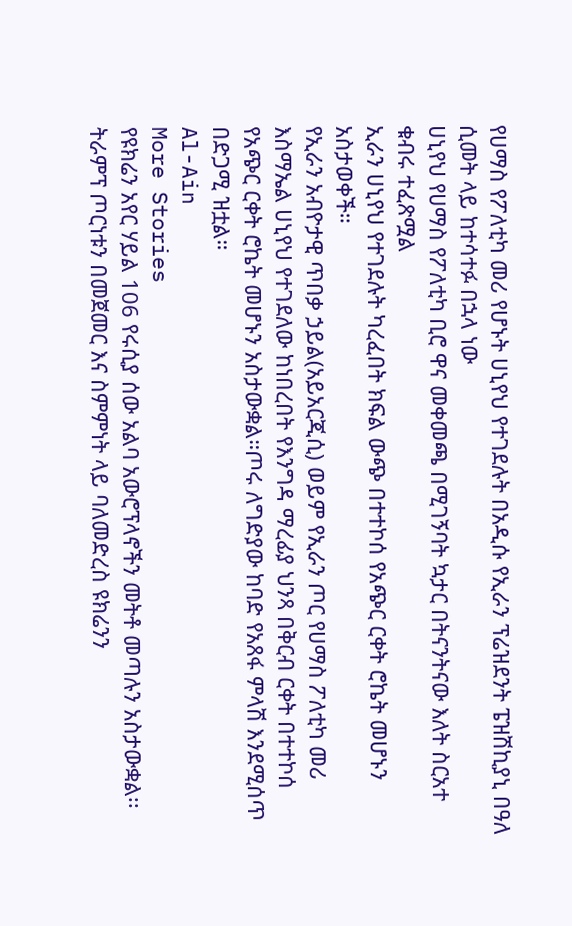የሀማስ የፖለቲካ መሪ የሆኑት ሀኒየህ የተገደሉት በአዲሱ የኢራን ፕሬዝደንት ፔዝሽኪያኒ በዓለ ሲመት ላይ ከተሳተፉ በኋላ ነው
ሀኒየህ የሀማስ የፖለቲካ ቢሮ ዋና መቀመጫ በሚገኝባት ኳታር በትናንትናው እለት ስርአተ ቁብሩ ተፈጽሟል
ኢራን ሀኒየህ የተገደሉት ካረፈበት ክፍል ውጭ በተተኮሰ የአጭር ርቀት ሮኬት መሆኑን አስታወቀች።
የኢራን አብዮታዊ ጥበቃ ኃይል(አይአርጂሲ) ወይም የኢራን ጦር የሀማስ ፖለቲካ መሪ እስማኤል ሀኒየህ የተገደለው ከነበረበት የእንግዳ ማረፊያ ህንጻ በቅርብ ርቀት በተተኮሰ የአጭር ርቀት ሮኬት መሆኑን አስታውቋል።ጦሩ ለግድያው ከባድ የአጸፋ ምላሽ እንደሚሰጥ በድጋሚ ዝቷል።
Al-Ain
More Stories
የዩክሬን አየር ሃይል 106 የሩሲያ ሰው አልባ አውሮፕላኖችን መትቶ መጣሉን አስታውቋል፡፡
ትራምፕ ጦርነቱን በመጀመር እና ስምምነት ላይ ባለመድረስ ዩክሬንን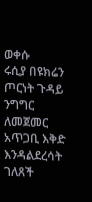ወቀሱ
ሩሲያ በዩክሬን ጦርነት ጉዳይ ንግግር ለመጀመር አጥጋቢ እቅድ እንዳልደረሳት ገለጸች